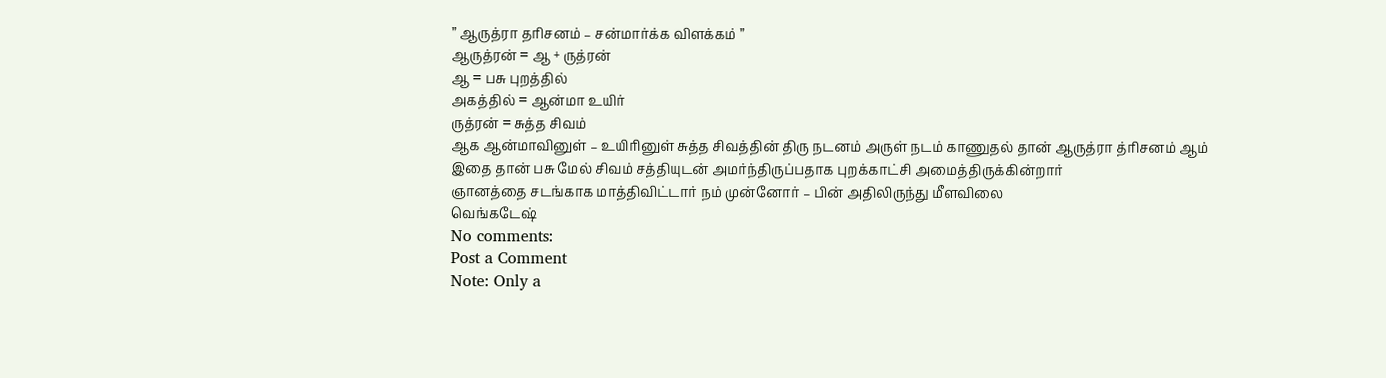” ஆருத்ரா தரிசனம் – சன்மார்க்க விளக்கம் ”
ஆருத்ரன் = ஆ + ருத்ரன்
ஆ = பசு புறத்தில்
அகத்தில் = ஆன்மா உயிர்
ருத்ரன் = சுத்த சிவம்
ஆக ஆன்மாவினுள் – உயிரினுள் சுத்த சிவத்தின் திரு நடனம் அருள் நடம் காணுதல் தான் ஆருத்ரா த்ரிசனம் ஆம்
இதை தான் பசு மேல் சிவம் சத்தியுடன் அமர்ந்திருப்பதாக புறக்காட்சி அமைத்திருக்கின்றார்
ஞானத்தை சடங்காக மாத்திவிட்டார் நம் முன்னோர் – பின் அதிலிருந்து மீளவிலை
வெங்கடேஷ்
No comments:
Post a Comment
Note: Only a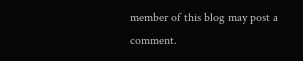member of this blog may post a comment.